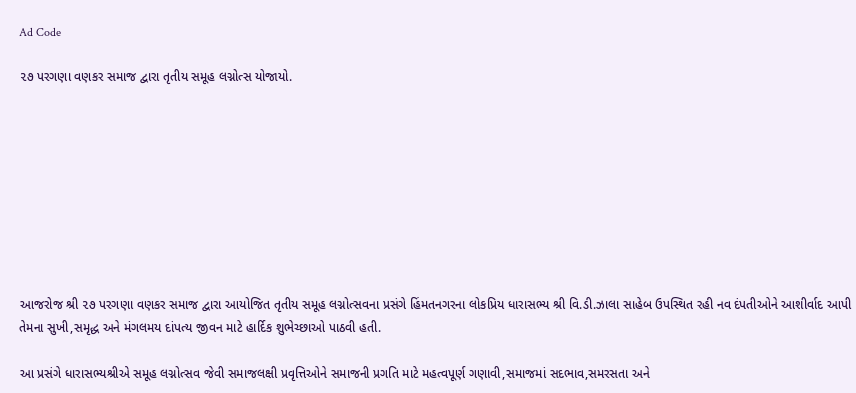Ad Code

૨૭ પરગણા વણકર સમાજ દ્વારા તૃતીય સમૂહ લગ્નોત્સ યોજાયો.









આજરોજ શ્રી ૨૭ પરગણા વણકર સમાજ દ્વારા આયોજિત તૃતીય સમૂહ લગ્નોત્સવના પ્રસંગે હિંમતનગરના લોકપ્રિય ધારાસભ્ય શ્રી વિ.ડી.ઝાલા સાહેબ ઉપસ્થિત રહી નવ દંપતીઓને આશીર્વાદ આપી તેમના સુખી,સમૃદ્ધ અને મંગલમય દાંપત્ય જીવન માટે હાર્દિક શુભેચ્છાઓ પાઠવી હતી.

આ પ્રસંગે ધારાસભ્યશ્રીએ સમૂહ લગ્નોત્સવ જેવી સમાજલક્ષી પ્રવૃત્તિઓને સમાજની પ્રગતિ માટે મહત્વપૂર્ણ ગણાવી,સમાજમાં સદભાવ,સમરસતા અને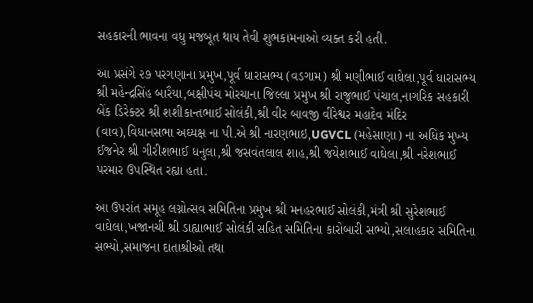સહકારની ભાવના વધુ મજબૂત થાય તેવી શુભકામનાઓ વ્યક્ત કરી હતી.

આ પ્રસંગે ૨૭ પરગણાના પ્રમુખ,પૂર્વ ધારાસભ્ય (વડગામ) શ્રી મણીભાઈ વાઘેલા,પૂર્વ ધારાસભ્ય શ્રી મહેન્દ્રસિંહ બારૈયા,બક્ષીપંચ મોરચાના જિલ્લા પ્રમુખ શ્રી રાજુભાઈ પંચાલ,નાગરિક સહકારી બેંક ડિરેક્ટર શ્રી શશીકાન્તભાઈ સોલંકી,શ્રી વીર બાવજી વીરેશ્વર મહાદેવ મંદિર (વાવ),વિધાનસભા અઘ્યક્ષ ના પી.એ શ્રી નારણભાઇ,UGVCL (મહેસાણા) ના અધિક મુખ્ય ઈજનેર શ્રી ગીરીશભાઈ ધનુલા,શ્રી જસવંતલાલ શાહ,શ્રી જયેશભાઈ વાઘેલા,શ્રી નરેશભાઈ પરમાર ઉપસ્થિત રહ્યા હતા.

આ ઉપરાંત સમૂહ લગ્નોત્સવ સમિતિના પ્રમુખ શ્રી મનહરભાઈ સોલંકી,મંત્રી શ્રી સુરેશભાઈ વાઘેલા,ખજાનચી શ્રી ડાહ્યાભાઈ સોલંકી સહિત સમિતિના કારોબારી સભ્યો,સલાહકાર સમિતિના સભ્યો,સમાજના દાતાશ્રીઓ તથા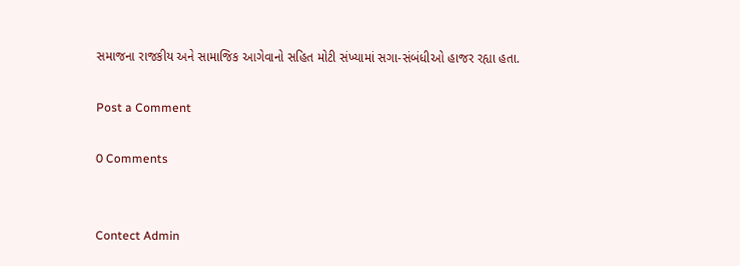સમાજના રાજકીય અને સામાજિક આગેવાનો સહિત મોટી સંખ્યામાં સગા-સંબંધીઓ હાજર રહ્યા હતા.

Post a Comment

0 Comments


Contect Admin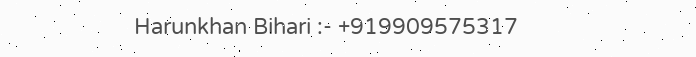Harunkhan Bihari :- +919909575317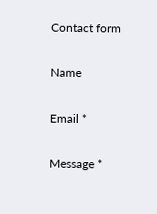Contact form

Name

Email *

Message *